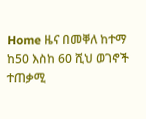Home ዜና በመቐለ ከተማ ከ50 እስከ 60 ሺህ ወገኖች ተጠቃሚ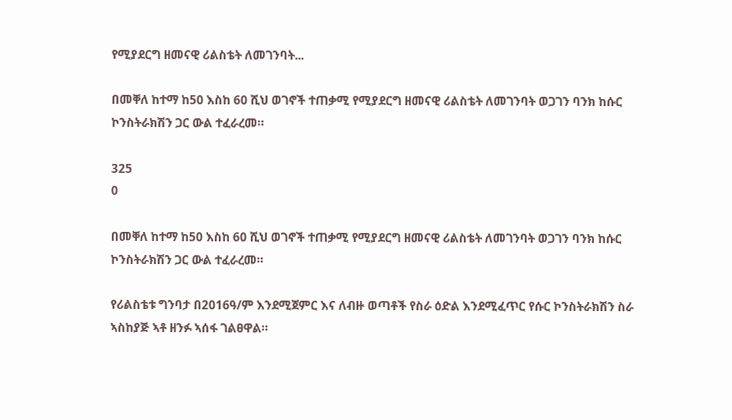የሚያደርግ ዘመናዊ ሪልስቴት ለመገንባት...

በመቐለ ከተማ ከ50 እስከ 60 ሺህ ወገኖች ተጠቃሚ የሚያደርግ ዘመናዊ ሪልስቴት ለመገንባት ወጋገን ባንክ ከሱር ኮንስትራክሽን ጋር ውል ተፈራረመ።

325
0

በመቐለ ከተማ ከ50 እስከ 60 ሺህ ወገኖች ተጠቃሚ የሚያደርግ ዘመናዊ ሪልስቴት ለመገንባት ወጋገን ባንክ ከሱር ኮንስትራክሽን ጋር ውል ተፈራረመ።

የሪልስቴቱ ግንባታ በ2016ዓ/ም እንደሚጀምር እና ለብዙ ወጣቶች የስራ ዕድል እንደሚፈጥር የሱር ኮንስትራክሽን ስራ ኣስከያጅ ኣቶ ዘንፉ ኣሰፋ ገልፀዋል።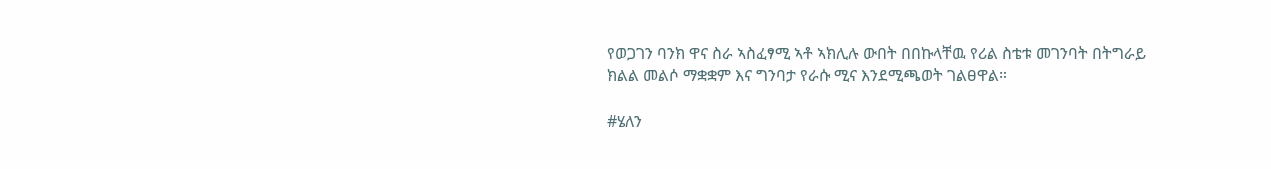የወጋገን ባንክ ዋና ስራ ኣስፈፃሚ ኣቶ ኣክሊሉ ውበት በበኩላቸዉ የሪል ስቴቱ መገንባት በትግራይ ክልል መልሶ ማቋቋም እና ግንባታ የራሱ ሚና እንደሚጫወት ገልፀዋል።

#ሄለን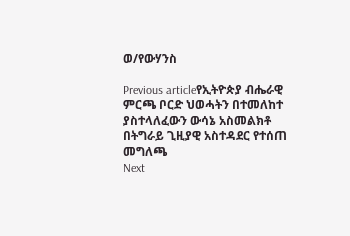ወ/የውሃንስ

Previous articleየኢትዮጵያ ብሔራዊ ምርጫ ቦርድ ህወሓትን በተመለከተ ያስተላለፈውን ውሳኔ አስመልክቶ በትግራይ ጊዚያዊ አስተዳደር የተሰጠ መግለጫ
Next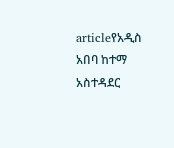articleየአዲስ አበባ ከተማ አስተዳደር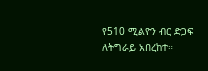የ510 ሚልዮን ብር ድጋፍ ለትግራይ አበረከተ።